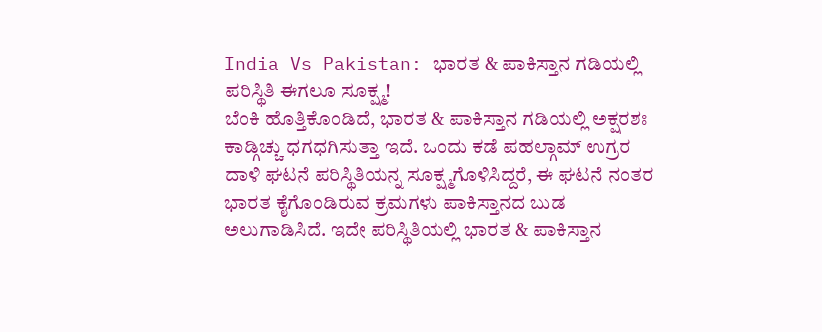India Vs Pakistan: ಭಾರತ & ಪಾಕಿಸ್ತಾನ ಗಡಿಯಲ್ಲಿ ಪರಿಸ್ಥಿತಿ ಈಗಲೂ ಸೂಕ್ಷ್ಮ!
ಬೆಂಕಿ ಹೊತ್ತಿಕೊಂಡಿದೆ, ಭಾರತ & ಪಾಕಿಸ್ತಾನ ಗಡಿಯಲ್ಲಿ ಅಕ್ಷರಶಃ ಕಾಡ್ಗಿಚ್ಚು ಧಗಧಗಿಸುತ್ತಾ ಇದೆ. ಒಂದು ಕಡೆ ಪಹಲ್ಗಾಮ್ ಉಗ್ರರ ದಾಳಿ ಘಟನೆ ಪರಿಸ್ಥಿತಿಯನ್ನ ಸೂಕ್ಷ್ಮಗೊಳಿಸಿದ್ದರೆ, ಈ ಘಟನೆ ನಂತರ ಭಾರತ ಕೈಗೊಂಡಿರುವ ಕ್ರಮಗಳು ಪಾಕಿಸ್ತಾನದ ಬುಡ ಅಲುಗಾಡಿಸಿದೆ. ಇದೇ ಪರಿಸ್ಥಿತಿಯಲ್ಲಿ ಭಾರತ & ಪಾಕಿಸ್ತಾನ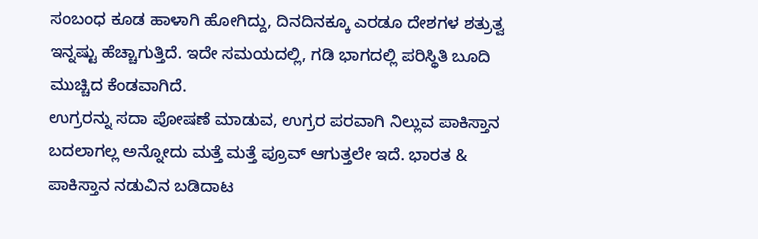ಸಂಬಂಧ ಕೂಡ ಹಾಳಾಗಿ ಹೋಗಿದ್ದು, ದಿನದಿನಕ್ಕೂ ಎರಡೂ ದೇಶಗಳ ಶತ್ರುತ್ವ ಇನ್ನಷ್ಟು ಹೆಚ್ಚಾಗುತ್ತಿದೆ. ಇದೇ ಸಮಯದಲ್ಲಿ, ಗಡಿ ಭಾಗದಲ್ಲಿ ಪರಿಸ್ಥಿತಿ ಬೂದಿ ಮುಚ್ಚಿದ ಕೆಂಡವಾಗಿದೆ.
ಉಗ್ರರನ್ನು ಸದಾ ಪೋಷಣೆ ಮಾಡುವ, ಉಗ್ರರ ಪರವಾಗಿ ನಿಲ್ಲುವ ಪಾಕಿಸ್ತಾನ ಬದಲಾಗಲ್ಲ ಅನ್ನೋದು ಮತ್ತೆ ಮತ್ತೆ ಪ್ರೂವ್ ಆಗುತ್ತಲೇ ಇದೆ. ಭಾರತ & ಪಾಕಿಸ್ತಾನ ನಡುವಿನ ಬಡಿದಾಟ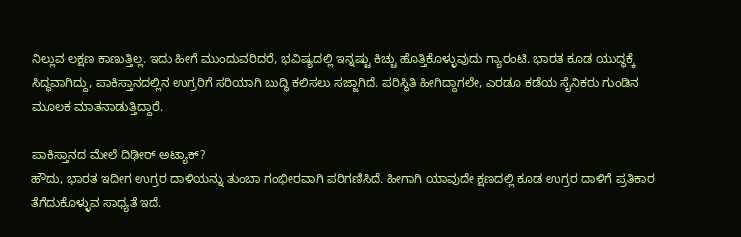ನಿಲ್ಲುವ ಲಕ್ಷಣ ಕಾಣುತ್ತಿಲ್ಲ. ಇದು ಹೀಗೆ ಮುಂದುವರಿದರೆ, ಭವಿಷ್ಯದಲ್ಲಿ ಇನ್ನಷ್ಟು ಕಿಚ್ಚು ಹೊತ್ತಿಕೊಳ್ಳುವುದು ಗ್ಯಾರಂಟಿ. ಭಾರತ ಕೂಡ ಯುದ್ಧಕ್ಕೆ ಸಿದ್ಧವಾಗಿದ್ದು, ಪಾಕಿಸ್ತಾನದಲ್ಲಿನ ಉಗ್ರರಿಗೆ ಸರಿಯಾಗಿ ಬುದ್ಧಿ ಕಲಿಸಲು ಸಜ್ಜಾಗಿದೆ. ಪರಿಸ್ಥಿತಿ ಹೀಗಿದ್ದಾಗಲೇ, ಎರಡೂ ಕಡೆಯ ಸೈನಿಕರು ಗುಂಡಿನ ಮೂಲಕ ಮಾತನಾಡುತ್ತಿದ್ದಾರೆ.

ಪಾಕಿಸ್ತಾನದ ಮೇಲೆ ದಿಢೀರ್ ಅಟ್ಯಾಕ್?
ಹೌದು, ಭಾರತ ಇದೀಗ ಉಗ್ರರ ದಾಳಿಯನ್ನು ತುಂಬಾ ಗಂಭೀರವಾಗಿ ಪರಿಗಣಿಸಿದೆ. ಹೀಗಾಗಿ ಯಾವುದೇ ಕ್ಷಣದಲ್ಲಿ ಕೂಡ ಉಗ್ರರ ದಾಳಿಗೆ ಪ್ರತಿಕಾರ ತೆಗೆದುಕೊಳ್ಳುವ ಸಾಧ್ಯತೆ ಇದೆ.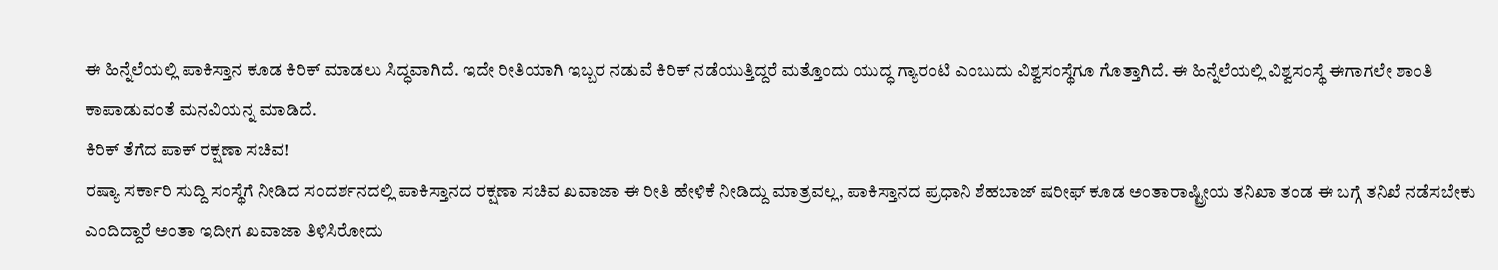ಈ ಹಿನ್ನೆಲೆಯಲ್ಲಿ ಪಾಕಿಸ್ತಾನ ಕೂಡ ಕಿರಿಕ್ ಮಾಡಲು ಸಿದ್ಧವಾಗಿದೆ. ಇದೇ ರೀತಿಯಾಗಿ ಇಬ್ಬರ ನಡುವೆ ಕಿರಿಕ್ ನಡೆಯುತ್ತಿದ್ದರೆ ಮತ್ತೊಂದು ಯುದ್ಧ ಗ್ಯಾರಂಟಿ ಎಂಬುದು ವಿಶ್ವಸಂಸ್ಥೆಗೂ ಗೊತ್ತಾಗಿದೆ. ಈ ಹಿನ್ನೆಲೆಯಲ್ಲಿ ವಿಶ್ವಸಂಸ್ಥೆ ಈಗಾಗಲೇ ಶಾಂತಿ ಕಾಪಾಡುವಂತೆ ಮನವಿಯನ್ನ ಮಾಡಿದೆ.
ಕಿರಿಕ್ ತೆಗೆದ ಪಾಕ್ ರಕ್ಷಣಾ ಸಚಿವ!
ರಷ್ಯಾ ಸರ್ಕಾರಿ ಸುದ್ದಿ ಸಂಸ್ಥೆಗೆ ನೀಡಿದ ಸಂದರ್ಶನದಲ್ಲಿ ಪಾಕಿಸ್ತಾನದ ರಕ್ಷಣಾ ಸಚಿವ ಖವಾಜಾ ಈ ರೀತಿ ಹೇಳಿಕೆ ನೀಡಿದ್ದು ಮಾತ್ರವಲ್ಲ, ಪಾಕಿಸ್ತಾನದ ಪ್ರಧಾನಿ ಶೆಹಬಾಜ್ ಷರೀಫ್ ಕೂಡ ಅಂತಾರಾಷ್ಟ್ರೀಯ ತನಿಖಾ ತಂಡ ಈ ಬಗ್ಗೆ ತನಿಖೆ ನಡೆಸಬೇಕು ಎಂದಿದ್ದಾರೆ ಅಂತಾ ಇದೀಗ ಖವಾಜಾ ತಿಳಿಸಿರೋದು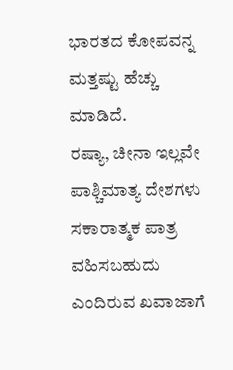ಭಾರತದ ಕೋಪವನ್ನ ಮತ್ತಷ್ಟು ಹೆಚ್ಚು ಮಾಡಿದೆ.
ರಷ್ಯಾ, ಚೀನಾ ಇಲ್ಲವೇ ಪಾಶ್ಚಿಮಾತ್ಯ ದೇಶಗಳು ಸಕಾರಾತ್ಮಕ ಪಾತ್ರ ವಹಿಸಬಹುದು ಎಂದಿರುವ ಖವಾಜಾಗೆ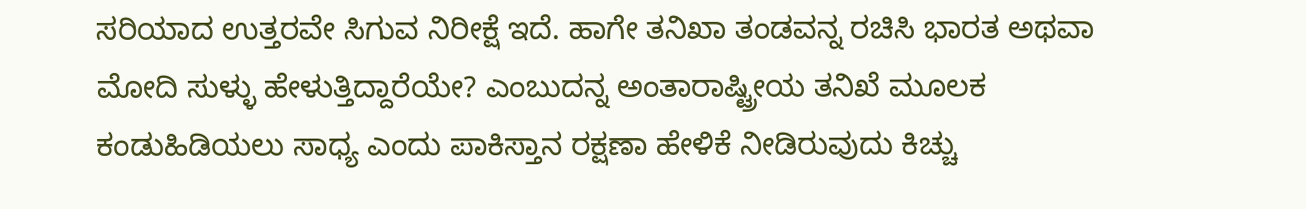ಸರಿಯಾದ ಉತ್ತರವೇ ಸಿಗುವ ನಿರೀಕ್ಷೆ ಇದೆ. ಹಾಗೇ ತನಿಖಾ ತಂಡವನ್ನ ರಚಿಸಿ ಭಾರತ ಅಥವಾ ಮೋದಿ ಸುಳ್ಳು ಹೇಳುತ್ತಿದ್ದಾರೆಯೇ? ಎಂಬುದನ್ನ ಅಂತಾರಾಷ್ಟ್ರೀಯ ತನಿಖೆ ಮೂಲಕ ಕಂಡುಹಿಡಿಯಲು ಸಾಧ್ಯ ಎಂದು ಪಾಕಿಸ್ತಾನ ರಕ್ಷಣಾ ಹೇಳಿಕೆ ನೀಡಿರುವುದು ಕಿಚ್ಚು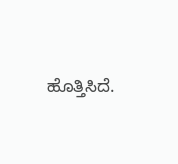ಹೊತ್ತಿಸಿದೆ.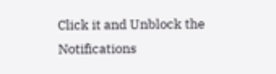Click it and Unblock the Notifications